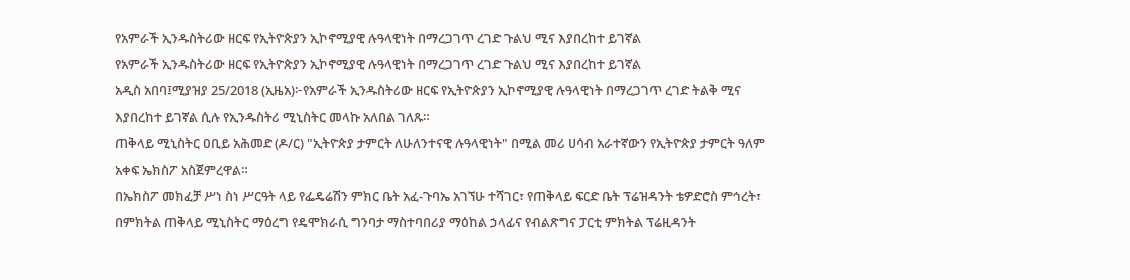የአምራች ኢንዱስትሪው ዘርፍ የኢትዮጵያን ኢኮኖሚያዊ ሉዓላዊነት በማረጋገጥ ረገድ ጉልህ ሚና እያበረከተ ይገኛል
የአምራች ኢንዱስትሪው ዘርፍ የኢትዮጵያን ኢኮኖሚያዊ ሉዓላዊነት በማረጋገጥ ረገድ ጉልህ ሚና እያበረከተ ይገኛል
አዲስ አበባ፤ሚያዝያ 25/2018 (ኢዜአ)፦የአምራች ኢንዱስትሪው ዘርፍ የኢትዮጵያን ኢኮኖሚያዊ ሉዓላዊነት በማረጋገጥ ረገድ ትልቅ ሚና እያበረከተ ይገኛል ሲሉ የኢንዱስትሪ ሚኒስትር መላኩ አለበል ገለጹ።
ጠቅላይ ሚኒስትር ዐቢይ አሕመድ (ዶ/ር) "ኢትዮጵያ ታምርት ለሁለንተናዊ ሉዓላዊነት" በሚል መሪ ሀሳብ አራተኛውን የኢትዮጵያ ታምርት ዓለም አቀፍ ኤክስፖ አስጀምረዋል።
በኤክስፖ መክፈቻ ሥነ ስነ ሥርዓት ላይ የፌዴሬሽን ምክር ቤት አፈ-ጉባኤ አገኘሁ ተሻገር፣ የጠቅላይ ፍርድ ቤት ፕሬዝዳንት ቴዎድሮስ ምኅረት፣ በምክትል ጠቅላይ ሚኒስትር ማዕረግ የዴሞክራሲ ግንባታ ማስተባበሪያ ማዕከል ኃላፊና የብልጽግና ፓርቲ ምክትል ፕሬዚዳንት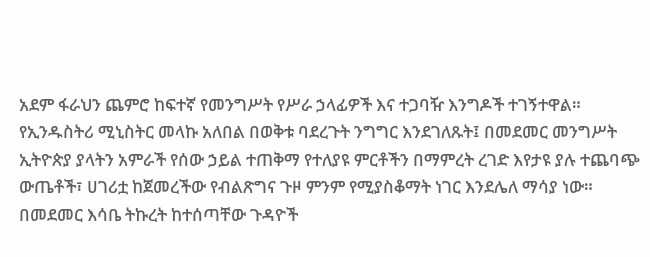አደም ፋራህን ጨምሮ ከፍተኛ የመንግሥት የሥራ ኃላፊዎች እና ተጋባዥ እንግዶች ተገኝተዋል።
የኢንዱስትሪ ሚኒስትር መላኩ አለበል በወቅቱ ባደረጉት ንግግር እንደገለጹት፤ በመደመር መንግሥት ኢትዮጵያ ያላትን አምራች የሰው ኃይል ተጠቅማ የተለያዩ ምርቶችን በማምረት ረገድ እየታዩ ያሉ ተጨባጭ ውጤቶች፣ ሀገሪቷ ከጀመረችው የብልጽግና ጉዞ ምንም የሚያስቆማት ነገር እንደሌለ ማሳያ ነው።
በመደመር እሳቤ ትኩረት ከተሰጣቸው ጉዳዮች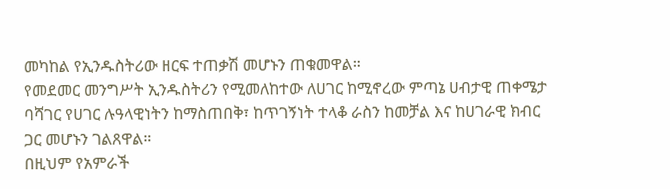መካከል የኢንዱስትሪው ዘርፍ ተጠቃሽ መሆኑን ጠቁመዋል።
የመደመር መንግሥት ኢንዱስትሪን የሚመለከተው ለሀገር ከሚኖረው ምጣኔ ሀብታዊ ጠቀሜታ ባሻገር የሀገር ሉዓላዊነትን ከማስጠበቅ፣ ከጥገኝነት ተላቆ ራስን ከመቻል እና ከሀገራዊ ክብር ጋር መሆኑን ገልጸዋል።
በዚህም የአምራች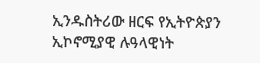ኢንዱስትሪው ዘርፍ የኢትዮጵያን ኢኮኖሚያዊ ሉዓላዊነት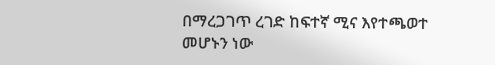በማረጋገጥ ረገድ ከፍተኛ ሚና እየተጫወተ መሆኑን ነው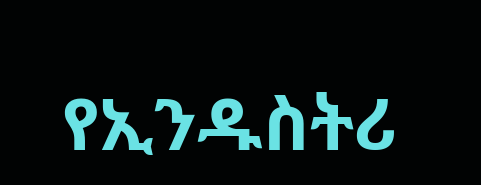የኢንዱስትሪ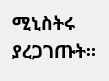ሚኒስትሩ ያረጋገጡት።